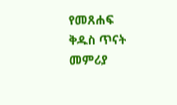የመጸሐፍ ቅዱስ ጥናት መምሪያ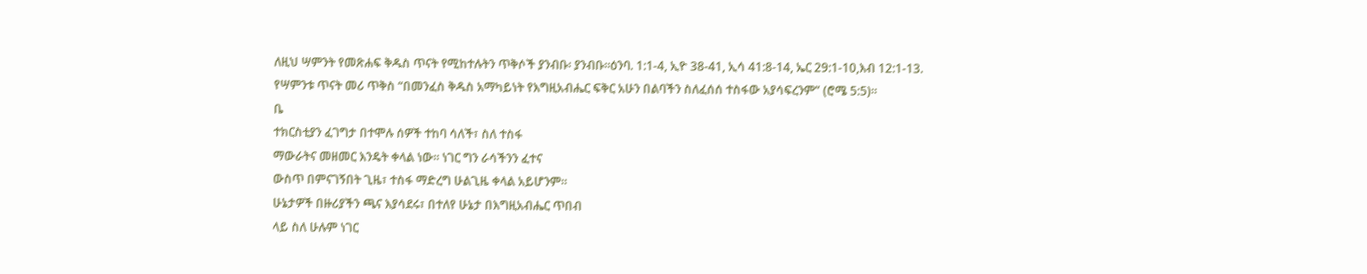ለዚህ ሣምንት የመጽሐፍ ቅዱስ ጥናት የሚከተሉትን ጥቅሶች ያንብቡ፡ ያንብቡ።ዕንባ. 1:1-4, ኢዮ 38-41, ኢሳ 41:8-14, ኤር 29:1-10,እብ 12:1-13.
የሣምንቱ ጥናት መሪ ጥቅስ “በመንፈስ ቅዱስ አማካይነት የእግዚአብሔር ፍቅር አሁን በልባችን ስለፈሰሰ ተስፋው አያሳፍረንም” (ሮሜ 5:5)።
ቤ
ተክርስቲያን ፈገግታ በተሞሉ ሰዎች ተከባ ሳለች፣ ስለ ተስፋ
ማውራትና መዘመር እንዴት ቀላል ነው። ነገር ግን ራሳችንን ፈተና
ውስጥ በምናገኝበት ጊዜ፣ ተስፋ ማድረግ ሁልጊዜ ቀላል አይሆንም።
ሁኔታዎች በዙሪያችን ጫና እያሳደሩ፣ በተለየ ሁኔታ በእግዚአብሔር ጥበብ
ላይ ስለ ሁሉም ነገር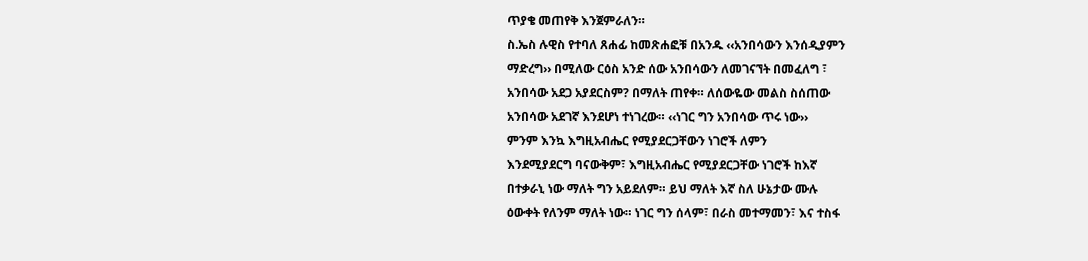ጥያቄ መጠየቅ እንጀምራለን።
ስ.ኤስ ሉዊስ የተባለ ጸሐፊ ከመጽሐፎቹ በአንዱ ‹‹አንበሳውን እንሰዲያምን
ማድረግ›› በሚለው ርዕስ አንድ ሰው አንበሳውን ለመገናኘት በመፈለግ ፣
አንበሳው አደጋ አያደርስም? በማለት ጠየቀ። ለሰውዬው መልስ ስሰጠው
አንበሳው አደገኛ እንደሆነ ተነገረው። ‹‹ነገር ግን አንበሳው ጥሩ ነው››
ምንም እንኳ እግዚአብሔር የሚያደርጋቸውን ነገሮች ለምን
እንደሚያደርግ ባናውቅም፣ እግዚአብሔር የሚያደርጋቸው ነገሮች ከእኛ
በተቃራኒ ነው ማለት ግን አይደለም። ይህ ማለት እኛ ስለ ሁኔታው ሙሉ
ዕውቀት የለንም ማለት ነው። ነገር ግን ሰላም፣ በራስ መተማመን፣ እና ተስፋ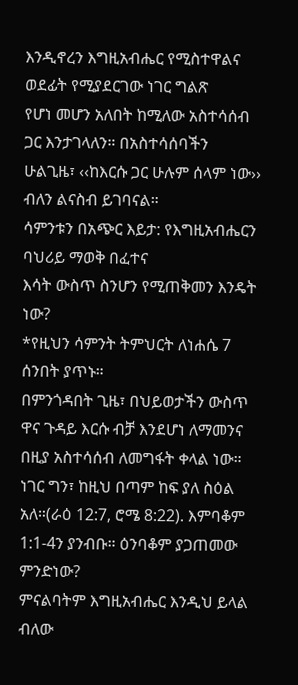እንዲኖረን እግዚአብሔር የሚስተዋልና ወደፊት የሚያደርገው ነገር ግልጽ
የሆነ መሆን አለበት ከሚለው አስተሳሰብ ጋር እንታገላለን። በአስተሳሰባችን
ሁልጊዜ፣ ‹‹ከእርሱ ጋር ሁሉም ሰላም ነው›› ብለን ልናስብ ይገባናል።
ሳምንቱን በአጭር እይታ: የእግዚአብሔርን ባህሪይ ማወቅ በፈተና
እሳት ውስጥ ስንሆን የሚጠቅመን እንዴት ነው?
*የዚህን ሳምንት ትምህርት ለነሐሴ 7 ሰንበት ያጥኑ።
በምንጎዳበት ጊዜ፣ በህይወታችን ውስጥ ዋና ጉዳይ እርሱ ብቻ እንደሆነ ለማመንና በዚያ አስተሳሰብ ለመግፋት ቀላል ነው። ነገር ግን፣ ከዚህ በጣም ከፍ ያለ ስዕል አለ።(ራዕ 12:7, ሮሜ 8:22). እምባቆም 1:1-4ን ያንብቡ። ዕንባቆም ያጋጠመው ምንድነው?
ምናልባትም እግዚአብሔር እንዲህ ይላል ብለው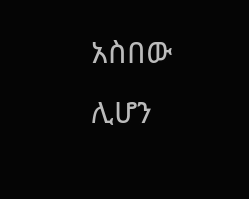አስበው ሊሆን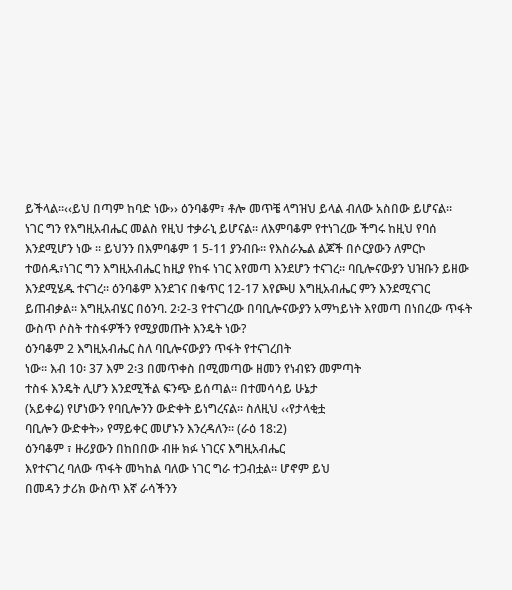ይችላል።‹‹ይህ በጣም ከባድ ነው›› ዕንባቆም፣ ቶሎ መጥቼ ላግዝህ ይላል ብለው አስበው ይሆናል። ነገር ግን የእግዚአብሔር መልስ የዚህ ተቃራኒ ይሆናል። ለእምባቆም የተነገረው ችግሩ ከዚህ የባሰ እንደሚሆን ነው ። ይህንን በእምባቆም 1 5-11 ያንብቡ። የእስራኤል ልጆች በሶርያውን ለምርኮ ተወሰዱ፣ነገር ግን እግዚአብሔር ከዚያ የከፋ ነገር እየመጣ እንደሆን ተናገረ። ባቢሎናውያን ህዝቡን ይዘው እንደሚሄዱ ተናገረ። ዕንባቆም እንደገና በቁጥር 12-17 እየጮሀ እግዚአብሔር ምን እንደሚናገር ይጠብቃል። እግዚአብሄር በዕንባ. 2፡2-3 የተናገረው በባቢሎናውያን አማካይነት እየመጣ በነበረው ጥፋት ውስጥ ሶስት ተስፋዎችን የሚያመጡት እንዴት ነው?
ዕንባቆም 2 እግዚአብሔር ስለ ባቢሎናውያን ጥፋት የተናገረበት
ነው። እብ 10፡ 37 እም 2፡3 በመጥቀስ በሚመጣው ዘመን የነብዩን መምጣት
ተስፋ እንዴት ሊሆን እንደሚችል ፍንጭ ይሰጣል። በተመሳሳይ ሁኔታ
(አይቀሬ) የሆነውን የባቢሎንን ውድቀት ይነግረናል። ስለዚህ ‹‹የታላቂቷ
ባቢሎን ውድቀት›› የማይቀር መሆኑን እንረዳለን። (ራዕ 18:2)
ዕንባቆም ፣ ዙሪያውን በከበበው ብዙ ክፉ ነገርና እግዚአብሔር
እየተናገረ ባለው ጥፋት መካከል ባለው ነገር ግራ ተጋብቷል። ሆኖም ይህ
በመዳን ታሪክ ውስጥ እኛ ራሳችንን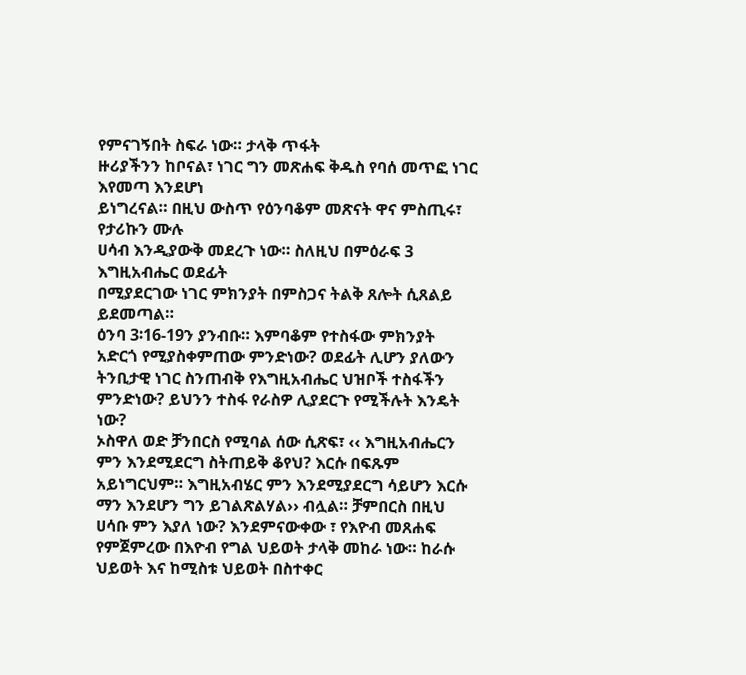የምናገኝበት ስፍራ ነው። ታላቅ ጥፋት
ዙሪያችንን ከቦናል፣ ነገር ግን መጽሐፍ ቅዱስ የባሰ መጥፎ ነገር እየመጣ እንደሆነ
ይነግረናል። በዚህ ውስጥ የዕንባቆም መጽናት ዋና ምስጢሩ፣ የታሪኩን ሙሉ
ሀሳብ እንዲያውቅ መደረጉ ነው። ስለዚህ በምዕራፍ 3 እግዚአብሔር ወደፊት
በሚያደርገው ነገር ምክንያት በምስጋና ትልቅ ጸሎት ሲጸልይ ይደመጣል።
ዕንባ 3፡16-19ን ያንብቡ። እምባቆም የተስፋው ምክንያት
አድርጎ የሚያስቀምጠው ምንድነው? ወደፊት ሊሆን ያለውን
ትንቢታዊ ነገር ስንጠብቅ የእግዚአብሔር ህዝቦች ተስፋችን
ምንድነው? ይህንን ተስፋ የራስዎ ሊያደርጉ የሚችሉት እንዴት
ነው?
ኦስዋለ ወድ ቻንበርስ የሚባል ሰው ሲጽፍ፣ ‹‹ እግዚአብሔርን ምን እንደሚደርግ ስትጠይቅ ቆየህ? እርሱ በፍጹም አይነግርህም። እግዚአብሄር ምን እንደሚያደርግ ሳይሆን እርሱ ማን እንደሆን ግን ይገልጽልሃል›› ብሏል። ቻምበርስ በዚህ ሀሳቡ ምን እያለ ነው? እንደምናውቀው ፣ የእዮብ መጸሐፍ የምጀምረው በእዮብ የግል ህይወት ታላቅ መከራ ነው። ከራሱ ህይወት እና ከሚስቱ ህይወት በስተቀር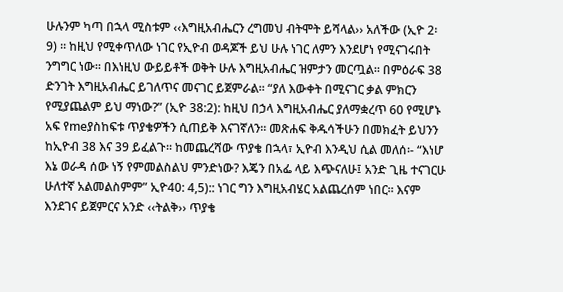ሁሉንም ካጣ በኋላ ሚስቱም ‹‹እግዚአብሔርን ረግመህ ብትሞት ይሻላል›› አለችው (ኢዮ 2፡9) ። ከዚህ የሚቀጥለው ነገር የኢዮብ ወዳጆች ይህ ሁሉ ነገር ለምን እንደሆነ የሚናገሩበት ንግግር ነው። በእነዚህ ውይይቶች ወቅት ሁሉ እግዚአብሔር ዝምታን መርጧል። በምዕራፍ 38 ድንገት እግዚአብሔር ይገለጥና መናገር ይጀምራል። “ያለ እውቀት በሚናገር ቃል ምክርን የሚያጨልም ይህ ማነው?” (ኢዮ 38:2): ከዚህ በኃላ እግዚአብሔር ያለማቋረጥ 60 የሚሆኑ አፍ የmeያስከፍቱ ጥያቄዎችን ሲጠይቅ እናገኛለን። መጽሐፍ ቅዱሳችሁን በመክፈት ይህንን ከኢዮብ 38 እና 39 ይፈልጉ። ከመጨረሻው ጥያቄ በኋላ፣ ኢዮብ እንዲህ ሲል መለሰ፡- “እነሆ እኔ ወራዳ ሰው ነኝ የምመልስልህ ምንድነው? እጄን በአፌ ላይ እጭናለሁ፤ አንድ ጊዜ ተናገርሁ ሁለተኛ አልመልስምም” ኢዮ40: 4,5):: ነገር ግን እግዚአብሄር አልጨረሰም ነበር። እናም እንደገና ይጀምርና አንድ ‹‹ትልቅ›› ጥያቄ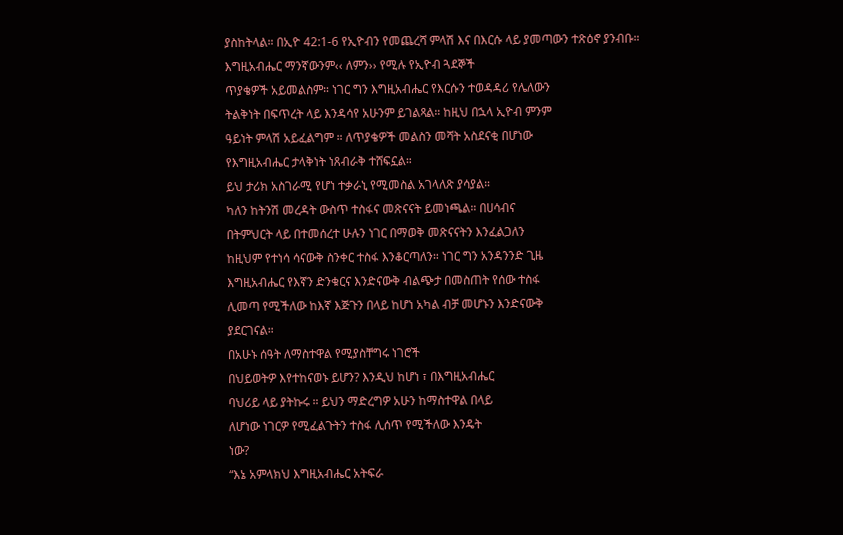ያስከትላል። በኢዮ 42:1-6 የኢዮብን የመጨረሻ ምላሽ እና በእርሱ ላይ ያመጣውን ተጽዕኖ ያንብቡ።
እግዚአብሔር ማንኛውንም‹‹ ለምን›› የሚሉ የኢዮብ ጓደኞች
ጥያቄዎች አይመልስም። ነገር ግን እግዚአብሔር የእርሱን ተወዳዳሪ የሌለውን
ትልቅነት በፍጥረት ላይ እንዳሳየ አሁንም ይገልጻል። ከዚህ በኋላ ኢዮብ ምንም
ዓይነት ምላሽ አይፈልግም ። ለጥያቄዎች መልስን መሻት አስደናቂ በሆነው
የእግዚአብሔር ታላቅነት ነጸብራቅ ተሸፍኗል።
ይህ ታሪክ አስገራሚ የሆነ ተቃራኒ የሚመስል አገላለጽ ያሳያል።
ካለን ከትንሽ መረዳት ውስጥ ተስፋና መጽናናት ይመነጫል። በሀሳብና
በትምህርት ላይ በተመሰረተ ሁሉን ነገር በማወቅ መጽናናትን እንፈልጋለን
ከዚህም የተነሳ ሳናውቅ ስንቀር ተስፋ እንቆርጣለን። ነገር ግን አንዳንንድ ጊዜ
እግዚአብሔር የእኛን ድንቁርና እንድናውቅ ብልጭታ በመስጠት የሰው ተስፋ
ሊመጣ የሚችለው ከእኛ እጅጉን በላይ ከሆነ አካል ብቻ መሆኑን እንድናውቅ
ያደርገናል።
በአሁኑ ሰዓት ለማስተዋል የሚያስቸግሩ ነገሮች
በህይወትዎ እየተከናወኑ ይሆን? እንዲህ ከሆነ ፣ በእግዚአብሔር
ባህሪይ ላይ ያትኩሩ ። ይህን ማድረግዎ አሁን ከማስተዋል በላይ
ለሆነው ነገርዎ የሚፈልጉትን ተስፋ ሊሰጥ የሚችለው እንዴት
ነው?
“እኔ አምላክህ እግዚአብሔር አትፍራ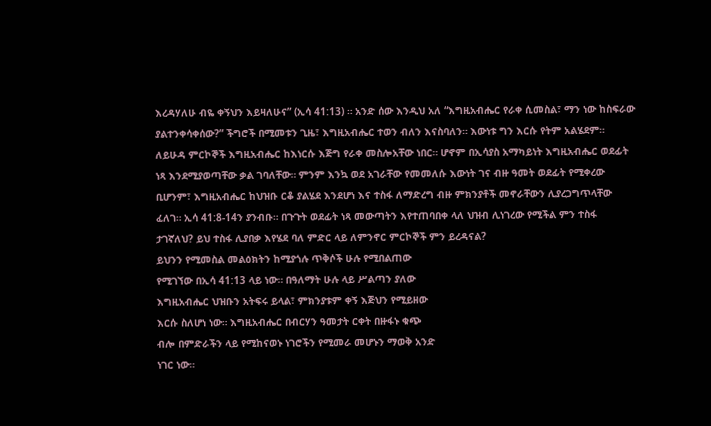እረዳሃለሁ ብዬ ቀኝህን እይዛለሁና” (ኢሳ 41:13) ። አንድ ሰው እንዲህ አለ “እግዚአብሔር የራቀ ሲመስል፣ ማን ነው ከስፍራው ያልተንቀሳቀሰው?” ችግሮች በሚመቱን ጊዜ፣ እግዚአብሔር ተወን ብለን እናስባለን። እውነቱ ግን እርሱ የትም አልሄደም። ለይሁዳ ምርኮኞች እግዚአብሔር ከእነርሱ እጅግ የራቀ መስሎአቸው ነበር። ሆኖም በኢሳያስ አማካይነት እግዚአብሔር ወደፊት ነጻ እንደሚያወጣቸው ቃል ገባለቸው። ምንም እንኳ ወደ አገራቸው የመመለሱ እውነት ገና ብዙ ዓመት ወደፊት የሚቀረው ቢሆንም፣ እግዚአብሔር ከህዝቡ ርቆ ያልሄደ እንደሆነ እና ተስፋ ለማድረግ ብዙ ምክንያቶች መኖራቸውን ሊያረጋግጥላቸው ፈለገ። ኢሳ 41:8-14ን ያንብቡ። በጉጉት ወደፊት ነጻ መውጣትን እየተጠባበቀ ላለ ህዝብ ሊነገረው የሚችል ምን ተስፋ ታገኛለህ? ይህ ተስፋ ሊያበቃ እየሄደ ባለ ምድር ላይ ለምንኖር ምርኮኞች ምን ይረዳናል?
ይህንን የሚመስል መልዕክትን ከሚያጎሉ ጥቅሶች ሁሉ የሚበልጠው
የሚገኘው በኢሳ 41:13 ላይ ነው። በዓለማት ሁሉ ላይ ሥልጣን ያለው
እግዚአብሔር ህዝቡን አትፍሩ ይላል፣ ምክንያቱም ቀኝ እጅህን የሚይዘው
እርሱ ስለሆነ ነው። እግዚአብሔር በብርሃን ዓመታት ርቀት በዙፋኑ ቁጭ
ብሎ በምድራችን ላይ የሚከናወኑ ነገሮችን የሚመራ መሆኑን ማወቅ አንድ
ነገር ነው።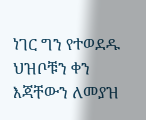ነገር ግን የተወደዱ ህዝቦቹን ቀን እጃቸውን ለመያዝ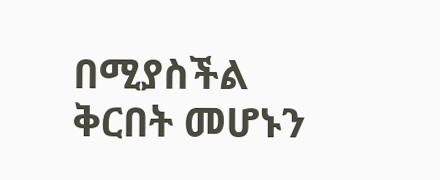በሚያስችል
ቅርበት መሆኑን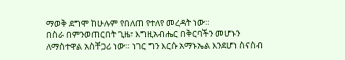ማወቅ ደግሞ ከሁሉም የበለጠ የተለየ መረዳት ነው።
በስራ በምንወጠርበት ጊዜ፣ እግዚአብሔር በቅርባችን መሆኑን
ለማስተዋል አስቸጋሪ ነው። ነገር ግን እርሱ አማኑኤል እንደሆነ ስናስብ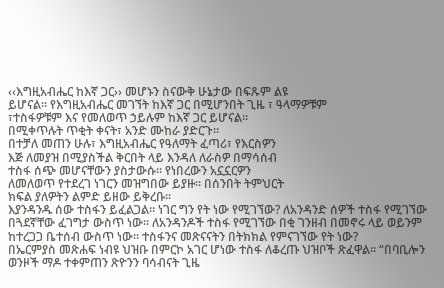‹‹እግዚአብሔር ከእኛ ጋር›› መሆኑን ስናውቅ ሁኔታው በፍጹም ልዩ
ይሆናል። የእግዚአብሔር መገኘት ከእኛ ጋር በሚሆንበት ጊዜ ፣ ዓላማዎቹም
፣ተስፋዎቹም እና የመለወጥ ኃይሉም ከእኛ ጋር ይሆናል።
በሚቀጥሉት ጥቂት ቀናት፣ አንድ ሙከራ ያድርጉ።
በተቻለ መጠን ሁሉ፣ እግዚአብሔር የዓለማት ፈጣሪ፣ የእርስዎን
እጅ ለመያዝ በሚያስችል ቅርበት ላይ እንዳለ ለራስዎ በማሳሰብ
ተስፋ ሰጭ መሆናቸውን ያስታውሱ። የነበረውን አኗኗርዎን
ለመለወጥ የተደረገ ነገርን መዝግበው ይያዙ። በሰንበት ትምህርት
ክፍል ያለዎትን ልምድ ይዘው ይቅረቡ።
እያንዳንዱ ሰው ተስፋን ይፈልጋል። ነገር ግን የት ነው የሚገኘው? ለአንዳንድ ሰዎች ተስፋ የሚገኘው በጓደኛቸው ፈገግታ ውስጥ ነው። ለአንዳንዶች ተስፋ የሚገኘው በቂ ገንዘብ በመኖሩ ላይ ወይንም ከተረጋጋ ቤተሰብ ውስጥ ነው። ተስፋንና መጽናናትን በትክክል የምናገኘው የት ነው?
በኤርምያስ መጽሐፍ ነብዩ ህዝቡ በምርኮ አገር ሆነው ተስፋ ለቆረጡ ህዝቦች ጽፈዋል። “በባቢሎን ወንዞች ማዶ ተቀምጠን ጽዮንን ባሳብናት ጊዜ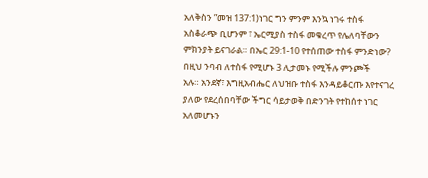አለቅስን ”መዝ 137:1)ነገር ግን ምንም እንኳ ነገሩ ተስፋ አስቆራጭ ቢሆንም ፣ ኤርሚያስ ተስፋ መቁረጥ የሌለባቸውን ምክንያት ይናገራል። በኤር 29:1-10 የተሰጠው ተስፋ ምንድነው?
በዚህ ንባብ ለተስፋ የሚሆኑ 3 ሊታመኑ የሚችሉ ምንጮች
አሉ። አንደኛ፣ እግዚአብሔር ለህዝቡ ተስፋ እንዳይቆርጡ እየተናገረ
ያለው የደረሰበባቸው ችግር ሳይታወቅ በድንገት የተከሰተ ነገር አለመሆኑን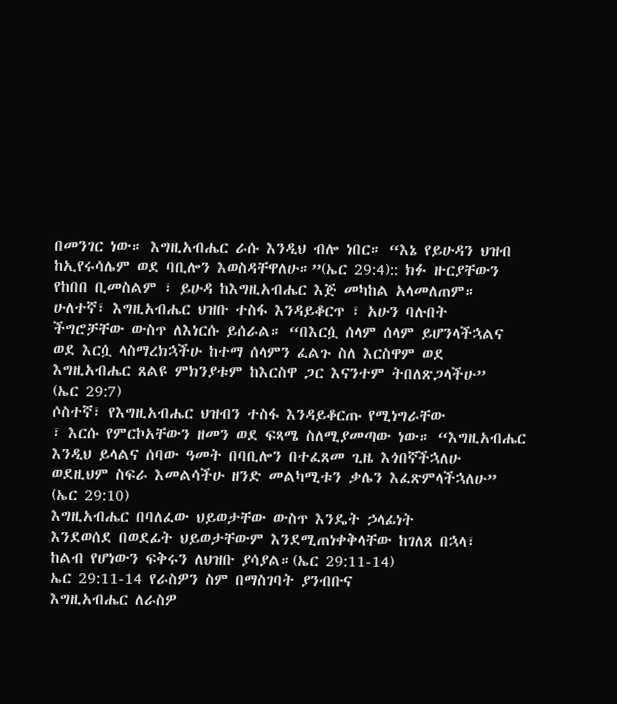በመንገር ነው። እግዚአብሔር ራሱ እንዲህ ብሎ ነበር። “እኔ የይሁዳን ህዝብ
ከኢየሩሳሌም ወደ ባቢሎን እወስዳቸዋለሁ።”(ኤር 29:4):: ክፉ ዙርያቸውን
የከበበ ቢመስልም ፣ ይሁዳ ከእግዚአብሔር እጅ መካከል አላመለጠም።
ሁለተኛ፣ እግዚአብሔር ህዝቡ ተስፋ እንዳይቆርጥ ፣ አሁን ባሉበት
ችግሮቻቸው ውስጥ ለእነርሱ ይሰራል። “በእርሷ ሰላም ሰላም ይሆንላችኋልና
ወደ እርሷ ላስማረክኋችሁ ከተማ ሰላምን ፈልጉ ስለ እርስዋም ወደ
እግዚአብሔር ጸልዩ ምክንያቱም ከእርስዋ ጋር እናንተም ትበለጽጋላችሁ”
(ኤር 29:7)
ሶስተኛ፣ የእግዚአብሔር ህዝብን ተስፋ እንዳይቆርጡ የሚነግራቸው
፣ እርሱ የምርኮአቸውን ዘመን ወደ ፍጻሜ ስለሚያመጣው ነው። “እግዚአብሔር
እንዲህ ይላልና ሰባው ዓመት በባቢሎን በተፈጸመ ጊዜ እጎበኛችኋለሁ
ወደዚህም ስፍራ እመልሳችሁ ዘንድ መልካሚቱን ቃሌን እፈጽምላችኋለሁ”
(ኤር 29:10)
እግዚአብሔር በባለፈው ህይወታቸው ውስጥ እንዴት ኃላፊነት
እንደወሰደ በወደፊት ህይወታቸውም እንደሚጠነቀቅላቸው ከገለጸ በኋላ፣
ከልብ የሆነውን ፍቅሩን ለህዝቡ ያሳያል።(ኤር 29:11-14)
ኤር 29:11-14 የራስዎን ስም በማስገባት ያንብቡና
እግዚአብሔር ለራስዎ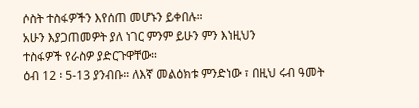ሶስት ተስፋዎችን እየሰጠ መሆኑን ይቀበሉ።
አሁን እያጋጠመዎት ያለ ነገር ምንም ይሁን ምን እነዚህን
ተስፋዎች የራስዎ ያድርጉዋቸው።
ዕብ 12 ፡ 5-13 ያንብቡ። ለእኛ መልዕክቱ ምንድነው ፣ በዚህ ሩብ ዓመት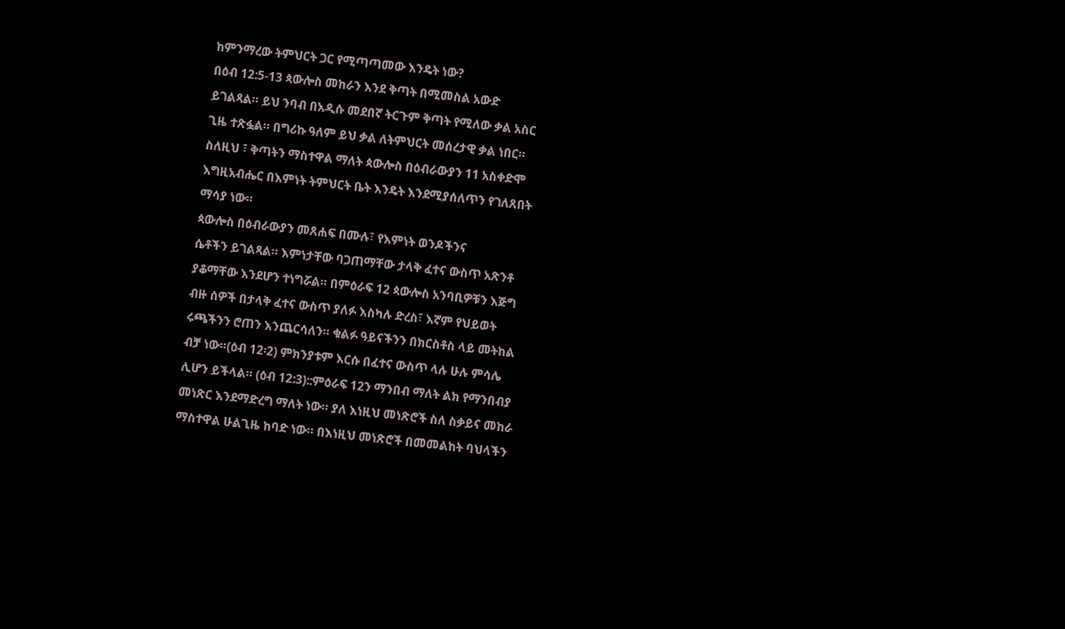ከምንማረው ትምህርት ጋር የሚጣጣመው እንዴት ነው?
በዕብ 12:5-13 ጳውሎስ መከራን እንደ ቅጣት በሚመስል አውድ
ይገልጻል። ይህ ንባብ በአዲሱ መደበኛ ትርጉም ቅጣት የሚለው ቃል አስር
ጊዜ ተጽፏል። በግሪኩ ዓለም ይህ ቃል ለትምህርት መሰረታዊ ቃል ነበር።
ስለዚህ ፣ ቅጣትን ማስተዋል ማለት ጳውሎስ በዕብራውያን 11 አስቀድሞ
እግዚአብሔር በእምነት ትምህርት ቤት እንዴት እንደሚያሰለጥን የገለጸበት
ማሳያ ነው።
ጳውሎስ በዕብራውያን መጸሐፍ በሙሉ፣ የእምነት ወንዶችንና
ሴቶችን ይገልጻል። እምነታቸው ባጋጠማቸው ታላቅ ፈተና ውስጥ አጽንቶ
ያቆማቸው እንደሆን ተነግሯል። በምዕራፍ 12 ጳውሎስ አንባቢዎቹን እጅግ
ብዙ ሰዎች በታላቅ ፈተና ውስጥ ያለፉ እስካሉ ድረስ፣ እኛም የህይወት
ሩጫችንን ሮጠን እንጨርሳለን። ቁልፉ ዓይናችንን በክርስቶስ ላይ መትከል
ብቻ ነው።(ዕብ 12፡2) ምክንያቱም እርሱ በፈተና ውስጥ ላሉ ሁሉ ምሳሌ
ሊሆን ይችላል። (ዕብ 12:3)::ምዕራፍ 12ን ማንበብ ማለት ልክ የማንበብያ
መነጽር እንደማድረግ ማለት ነው። ያለ እነዚህ መነጽሮች ስለ ስቃይና መከራ
ማስተዋል ሁልጊዜ ከባድ ነው። በእነዚህ መነጽሮች በመመልከት ባህላችን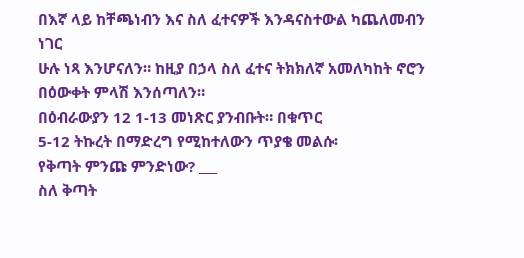በእኛ ላይ ከቸጫነብን እና ስለ ፈተናዎች እንዳናስተውል ካጨለመብን ነገር
ሁሉ ነጻ እንሆናለን። ከዚያ በኃላ ስለ ፈተና ትክክለኛ አመለካከት ኖሮን
በዕውቀት ምላሽ እንሰጣለን።
በዕብራውያን 12 1-13 መነጽር ያንብቡት። በቁጥር
5-12 ትኩረት በማድረግ የሚከተለውን ጥያቄ መልሱ፡
የቅጣት ምንጩ ምንድነው? ___
ስለ ቅጣት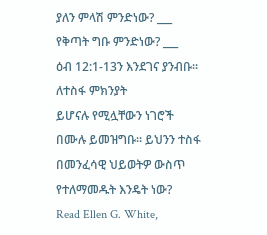ያለን ምላሽ ምንድነው? ___
የቅጣት ግቡ ምንድነው? ___
ዕብ 12:1-13ን እንደገና ያንብቡ። ለተስፋ ምክንያት
ይሆናሉ የሚሏቸውን ነገሮች በሙሉ ይመዝግቡ። ይህንን ተስፋ
በመንፈሳዊ ህይወትዎ ውስጥ የተለማመዱት እንዴት ነው?
Read Ellen G. White,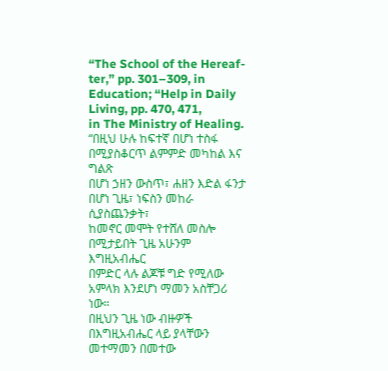“The School of the Hereaf-
ter,” pp. 301–309, in Education; “Help in Daily Living, pp. 470, 471,
in The Ministry of Healing.
“በዚህ ሁሉ ከፍተኛ በሆነ ተስፋ በሚያስቆርጥ ልምምድ መካከል እና ግልጽ
በሆነ ኃዘን ውስጥ፣ ሐዘን እድል ፋንታ በሆነ ጊዜ፣ ነፍስን መከራ ሲያስጨንቃት፣
ከመኖር መሞት የተሸለ መስሎ በሚታይበት ጊዜ አሁንም እግዚአብሔር
በምድር ላሉ ልጆቹ ግድ የሚለው አምላክ እንደሆነ ማመን አስቸጋሪ ነው።
በዚህን ጊዜ ነው ብዙዎች በእግዚአብሔር ላይ ያላቸውን መተማመን በመተው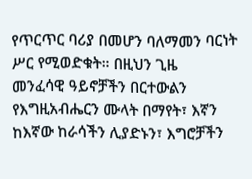የጥርጥር ባሪያ በመሆን ባለማመን ባርነት ሥር የሚወድቁት። በዚህን ጊዜ
መንፈሳዊ ዓይኖቻችን በርተውልን የእግዚአብሔርን ሙላት በማየት፣ እኛን
ከእኛው ከራሳችን ሊያድኑን፣ እግሮቻችን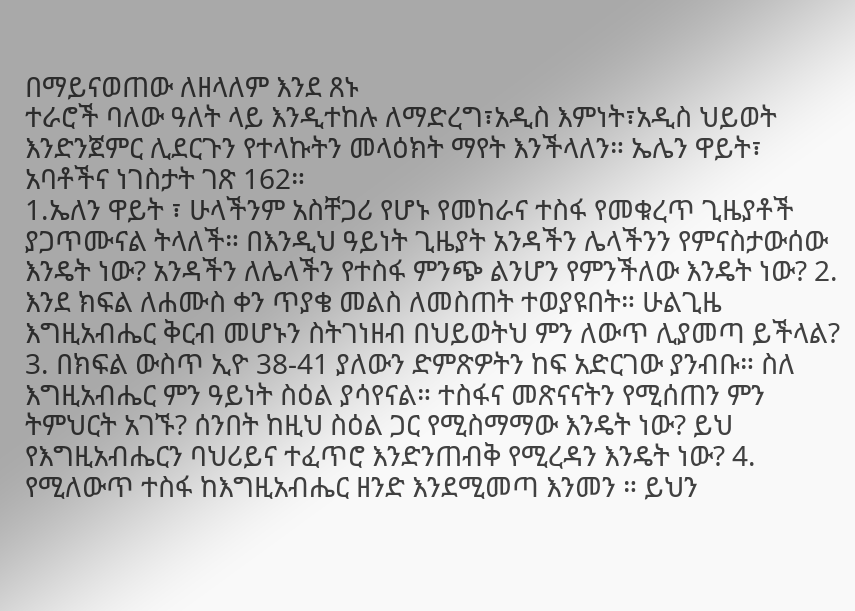በማይናወጠው ለዘላለም እንደ ጸኑ
ተራሮች ባለው ዓለት ላይ እንዲተከሉ ለማድረግ፣አዲስ እምነት፣አዲስ ህይወት
እንድንጀምር ሊደርጉን የተላኩትን መላዕክት ማየት እንችላለን። ኤሌን ዋይት፣
አባቶችና ነገስታት ገጽ 162።
1.ኤለን ዋይት ፣ ሁላችንም አስቸጋሪ የሆኑ የመከራና ተስፋ የመቁረጥ ጊዜያቶች ያጋጥሙናል ትላለች። በእንዲህ ዓይነት ጊዜያት አንዳችን ሌላችንን የምናስታውሰው እንዴት ነው? አንዳችን ለሌላችን የተስፋ ምንጭ ልንሆን የምንችለው እንዴት ነው? 2. እንደ ክፍል ለሐሙስ ቀን ጥያቄ መልስ ለመስጠት ተወያዩበት። ሁልጊዜ እግዚአብሔር ቅርብ መሆኑን ስትገነዘብ በህይወትህ ምን ለውጥ ሊያመጣ ይችላል? 3. በክፍል ውስጥ ኢዮ 38-41 ያለውን ድምጽዎትን ከፍ አድርገው ያንብቡ። ስለ እግዚአብሔር ምን ዓይነት ስዕል ያሳየናል። ተስፋና መጽናናትን የሚሰጠን ምን ትምህርት አገኙ? ሰንበት ከዚህ ስዕል ጋር የሚስማማው እንዴት ነው? ይህ የእግዚአብሔርን ባህሪይና ተፈጥሮ እንድንጠብቅ የሚረዳን እንዴት ነው? 4. የሚለውጥ ተስፋ ከእግዚአብሔር ዘንድ እንደሚመጣ እንመን ። ይህን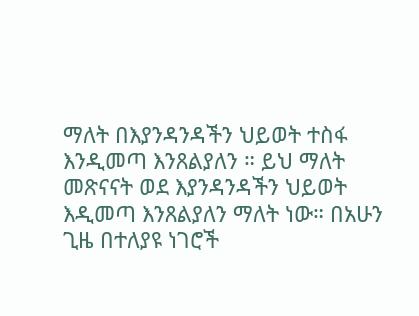ማለት በእያንዳንዳችን ህይወት ተስፋ እንዲመጣ እንጸልያለን ። ይህ ማለት መጽናናት ወደ እያንዳንዳችን ህይወት እዲመጣ እንጸልያለን ማለት ነው። በአሁን ጊዜ በተለያዩ ነገሮች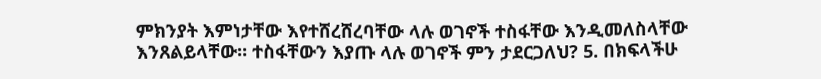ምክንያት እምነታቸው እየተሸረሸረባቸው ላሉ ወገኖች ተስፋቸው እንዲመለስላቸው እንጸልይላቸው። ተስፋቸውን እያጡ ላሉ ወገኖች ምን ታደርጋለህ? 5. በክፍላችሁ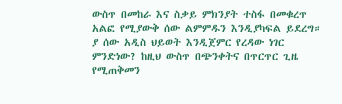ውስጥ በመከራ እና ስቃይ ምክንያት ተስፋ በመቁረጥ አልፎ የሚያውቅ ሰው ልምምዱን እንዲያካፍል ይደረግ። ያ ሰው አዲስ ህይወት እንዲጀምር የረዳው ነገር ምንድነው? ከዚህ ውስጥ በጭንቀትና በጥርጥር ጊዜ የሚጠቅመን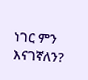ነገር ምን እናገኛለን?